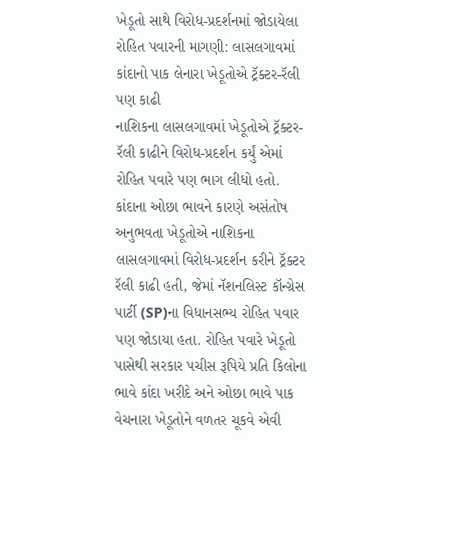ખેડૂતો સાથે વિરોધ-પ્રદર્શનમાં જોડાયેલા રોહિત પવારની માગણી: લાસલગાવમાં કાંદાનો પાક લેનારા ખેડૂતોએ ટ્રૅક્ટર-રૅલી પણ કાઢી
નાશિકના લાસલગાવમાં ખેડૂતોએ ટ્રૅક્ટર-રૅલી કાઢીને વિરોધ-પ્રદર્શન કર્યું એમાં રોહિત પવારે પણ ભાગ લીધો હતો.
કાંદાના ઓછા ભાવને કારણે અસંતોષ અનુભવતા ખેડૂતોએ નાશિકના લાસલગાવમાં વિરોધ-પ્રદર્શન કરીને ટ્રૅક્ટર રૅલી કાઢી હતી, જેમાં નૅશનલિસ્ટ કૉન્ગ્રેસ પાર્ટી (SP)ના વિધાનસભ્ય રોહિત પવાર પણ જોડાયા હતા. રોહિત પવારે ખેડૂતો પાસેથી સરકાર પચીસ રૂપિયે પ્રતિ કિલોના ભાવે કાંદા ખરીદે અને ઓછા ભાવે પાક વેચનારા ખેડૂતોને વળતર ચૂકવે એવી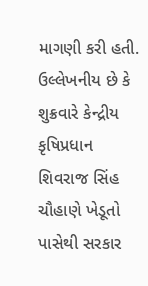માગણી કરી હતી.
ઉલ્લેખનીય છે કે શુક્રવારે કેન્દ્રીય કૃષિપ્રધાન શિવરાજ સિંહ ચૌહાણે ખેડૂતો પાસેથી સરકાર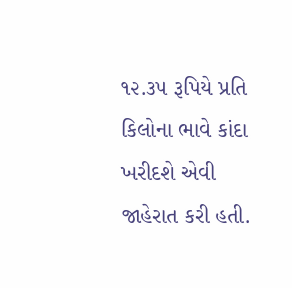૧૨.૩૫ રૂપિયે પ્રતિ કિલોના ભાવે કાંદા ખરીદશે એવી જાહેરાત કરી હતી.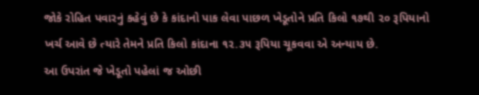જોકે રોહિત પવારનું કહેવું છે કે કાંદાનો પાક લેવા પાછળ ખેડૂતોને પ્રતિ કિલો ૧૭થી ૨૦ રૂપિયાનો ખર્ચ આવે છે ત્યારે તેમને પ્રતિ કિલો કાંદાના ૧૨.૩૫ રૂપિયા ચૂકવવા એ અન્યાય છે.
આ ઉપરાંત જે ખેડૂતો પહેલાં જ ઓછી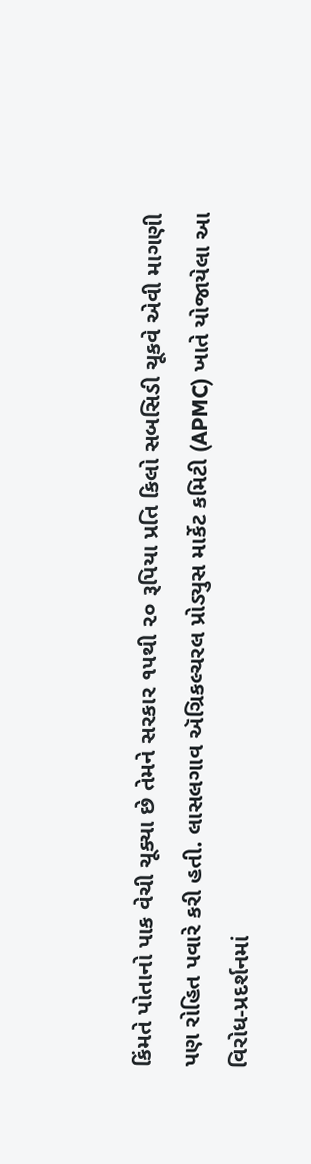કિંમતે પોતાનો પાક વેચી ચૂક્યા છે તેમને સરકાર ૧૫થી ૨૦ રૂપિયા પ્રતિ કિલો સબસિડી ચૂકવે એવી માગણી પણ રોહિત પવારે કરી હતી. લાસલગાવ ઍગ્રિકલ્ચરલ પ્રોડ્યુસ માર્કેટ કમિટી (APMC) ખાતે યોજાયેલા આ વિરોધ-પ્રદર્શનમાં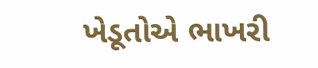ખેડૂતોએ ભાખરી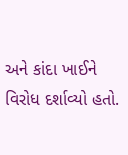અને કાંદા ખાઈને વિરોધ દર્શાવ્યો હતો.